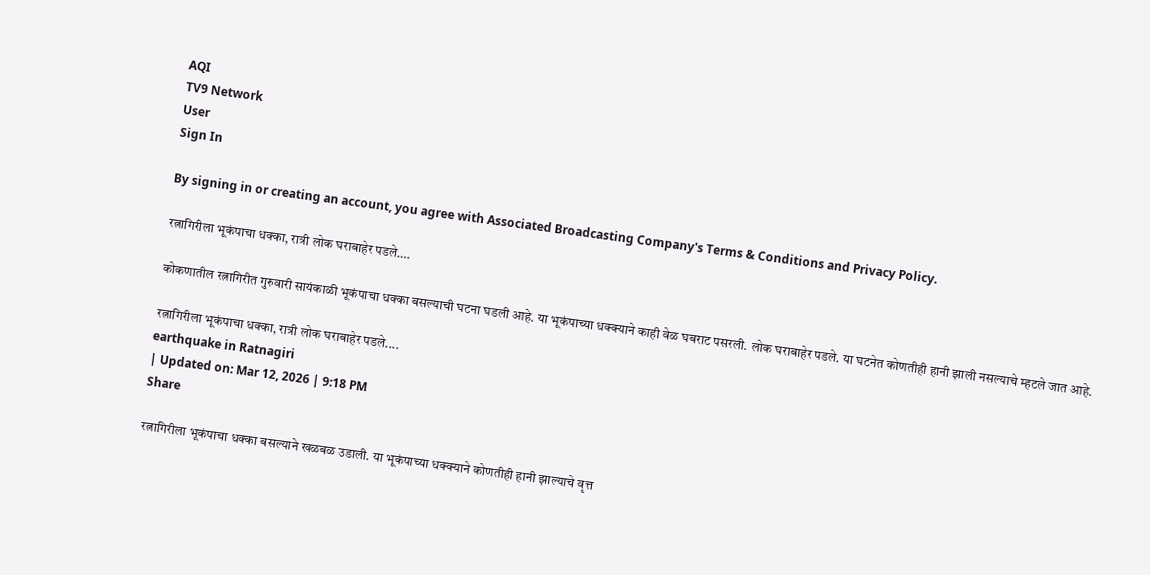AQI
TV9 Network
User
Sign In

By signing in or creating an account, you agree with Associated Broadcasting Company's Terms & Conditions and Privacy Policy.

रत्नागिरीला भूकंपाचा धक्का, रात्री लोक घराबाहेर पडले….

कोकणातील रत्नागिरीत गुरुवारी सायंकाळी भूकंपाचा धक्का बसल्याची घटना घडली आहे. या भूकंपाच्या धक्क्याने काही वेळ घबराट पसरली. लोक घराबाहेर पडले. या घटनेत कोणतीही हानी झाली नसल्याचे म्हटले जात आहे.

रत्नागिरीला भूकंपाचा धक्का, रात्री लोक घराबाहेर पडले....
earthquake in Ratnagiri
| Updated on: Mar 12, 2026 | 9:18 PM
Share

रत्नागिरीला भूकंपाचा धक्का बसल्याने खळबळ उडाली. या भूकंपाच्या धक्क्याने कोणतीही हानी झाल्याचे वृत्त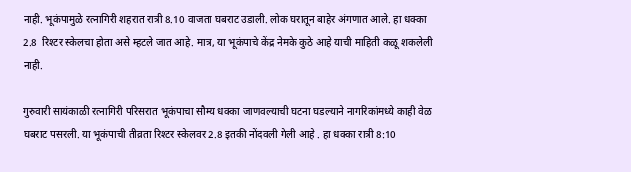नाही. भूकंपामुळे रत्नागिरी शहरात रात्री 8.10 वाजता घबराट उडाली. लोक घरातून बाहेर अंगणात आले. हा धक्का 2.8  रिश्टर स्केलचा होता असे म्हटले जात आहे. मात्र, या भूकंपाचे केंद्र नेमके कुठे आहे याची माहिती कळू शकलेली नाही.

गुरुवारी सायंकाळी रत्नागिरी परिसरात भूकंपाचा सौम्य धक्का जाणवल्याची घटना घडल्याने नागरिकांमध्ये काही वेळ घबराट पसरली. या भूकंपाची तीव्रता रिश्टर स्केलवर 2.8 इतकी नोंदवली गेली आहे . हा धक्का रात्री 8:10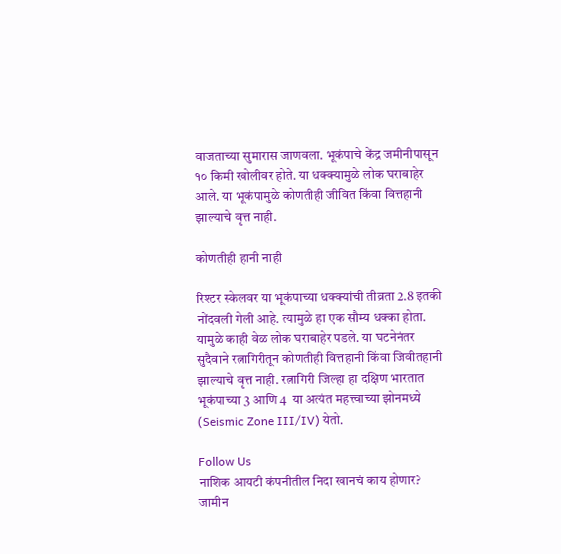वाजताच्या सुमारास जाणवला. भूकंपाचे केंद्र जमीनीपासून १० किमी खोलीवर होते. या धक्क्यामुळे लोक घराबाहेर आले. या भूकंपामुळे कोणतीही जीवित किंवा वित्तहानी झाल्याचे वृत्त नाही.

कोणतीही हानी नाही

रिश्टर स्केलवर या भूकंपाच्या धक्क्यांची तीव्रता 2.8 इतकी नोंदवली गेली आहे. त्यामुळे हा एक सौम्य धक्का होता. यामुळे काही वेळ लोक घराबाहेर पडले. या घटनेनंतर सुदैवाने रत्नागिरीतून कोणतीही वित्तहानी किंवा जिवीतहानी झाल्याचे वृत्त नाही. रत्नागिरी जिल्हा हा दक्षिण भारतात भूकंपाच्या 3 आणि 4  या अत्यंत महत्त्वाच्या झोनमध्ये (Seismic Zone III/IV) येतो.

Follow Us
नाशिक आयटी कंपनीतील निदा खानचं काय होणार? जामीन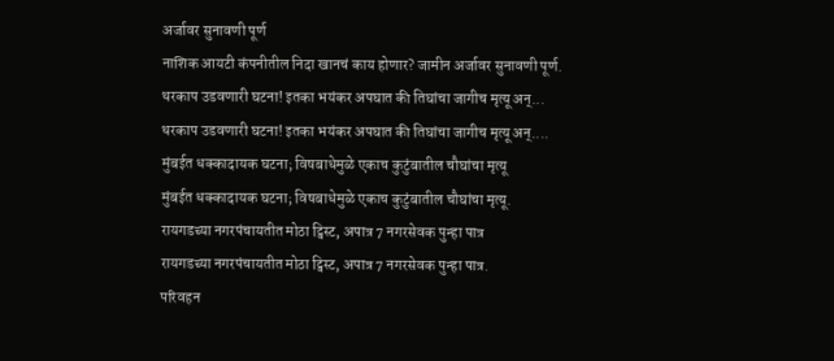अर्जावर सुनावणी पूर्ण
नाशिक आयटी कंपनीतील निदा खानचं काय होणार? जामीन अर्जावर सुनावणी पूर्ण.
थरकाप उडवणारी घटना! इतका भयंकर अपघात की तिघांचा जागीच मृत्यू अन्...
थरकाप उडवणारी घटना! इतका भयंकर अपघात की तिघांचा जागीच मृत्यू अन्....
मुंबईत धक्कादायक घटना; विषबाधेमुळे एकाच कुटुंबातील चौघांचा मृत्यू
मुंबईत धक्कादायक घटना; विषबाधेमुळे एकाच कुटुंबातील चौघांचा मृत्यू.
रायगडच्या नगरपंचायतीत मोठा ट्विस्ट, अपात्र 7 नगरसेवक पुन्हा पात्र
रायगडच्या नगरपंचायतीत मोठा ट्विस्ट, अपात्र 7 नगरसेवक पुन्हा पात्र.
परिवहन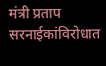मंत्री प्रताप सरनाईकांविरोधात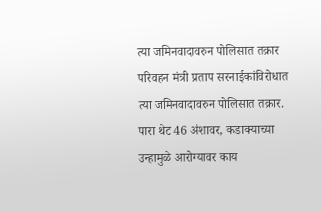त्या जमिनवादावरुन पोलिसात तक्रार
परिवहन मंत्री प्रताप सरनाईकांविरोधात त्या जमिनवादावरुन पोलिसात तक्रार.
पारा थेट 46 अंशावर, कडाक्याच्या उन्हामुळे आरोग्यावर काय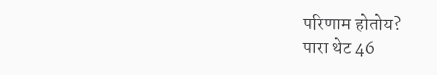परिणाम होतोय?
पारा थेट 46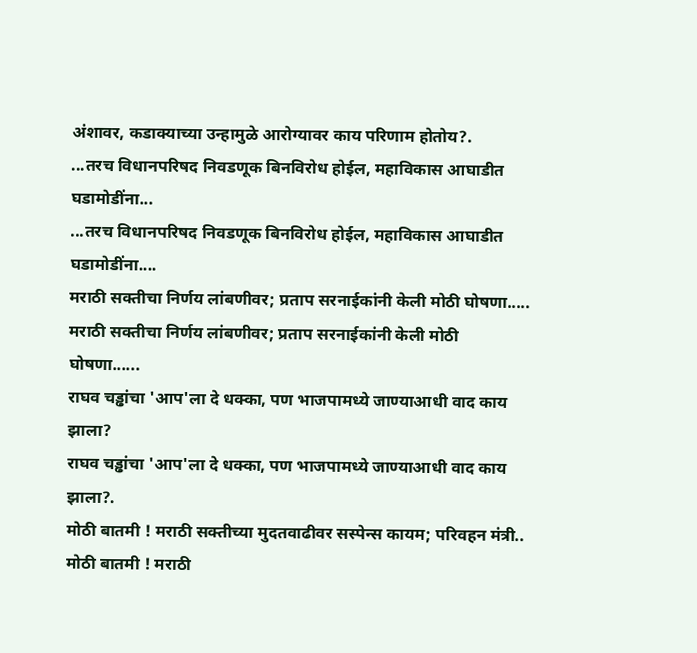अंशावर, कडाक्याच्या उन्हामुळे आरोग्यावर काय परिणाम होतोय?.
...तरच विधानपरिषद निवडणूक बिनविरोध होईल, महाविकास आघाडीत घडामोडींना...
...तरच विधानपरिषद निवडणूक बिनविरोध होईल, महाविकास आघाडीत घडामोडींना....
मराठी सक्तीचा निर्णय लांबणीवर; प्रताप सरनाईकांनी केली मोठी घोषणा.....
मराठी सक्तीचा निर्णय लांबणीवर; प्रताप सरनाईकांनी केली मोठी घोषणा......
राघव चड्ढांचा 'आप'ला दे धक्का, पण भाजपामध्ये जाण्याआधी वाद काय झाला?
राघव चड्ढांचा 'आप'ला दे धक्का, पण भाजपामध्ये जाण्याआधी वाद काय झाला?.
मोठी बातमी ! मराठी सक्तीच्या मुदतवाढीवर सस्पेन्स कायम; परिवहन मंत्री..
मोठी बातमी ! मराठी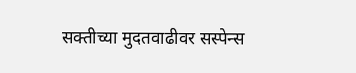सक्तीच्या मुदतवाढीवर सस्पेन्स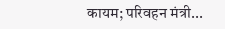कायम; परिवहन मंत्री...